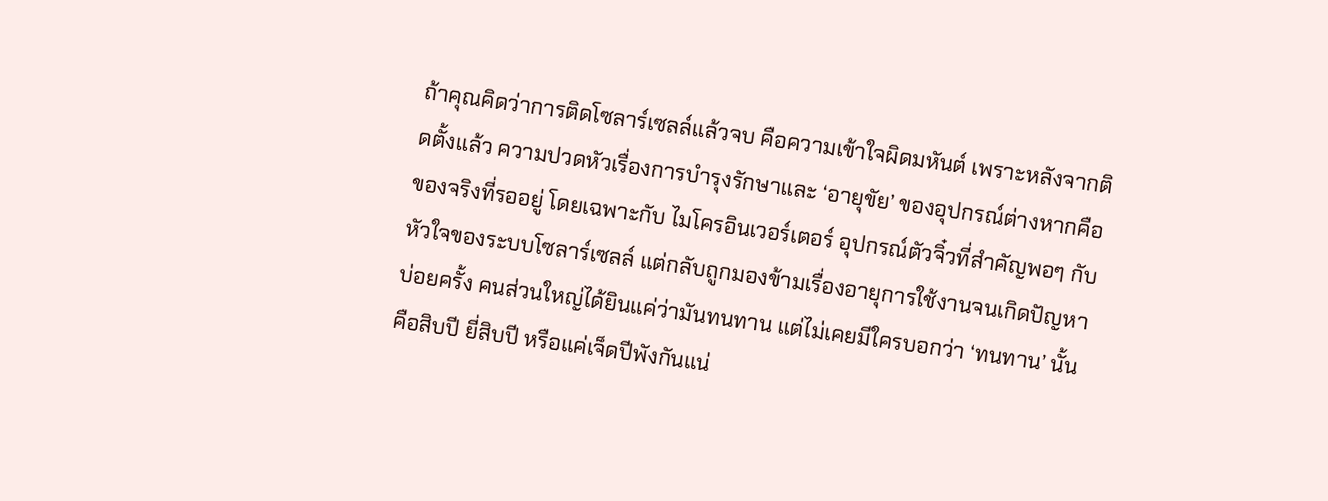ถ้าคุณคิดว่าการติดโซลาร์เซลล์แล้วจบ คือความเข้าใจผิดมหันต์ เพราะหลังจากติดตั้งแล้ว ความปวดหัวเรื่องการบำรุงรักษาและ ‘อายุขัย’ ของอุปกรณ์ต่างหากคือของจริงที่รออยู่ โดยเฉพาะกับ ไมโครอินเวอร์เตอร์ อุปกรณ์ตัวจิ๋วที่สำคัญพอๆ กับหัวใจของระบบโซลาร์เซลล์ แต่กลับถูกมองข้ามเรื่องอายุการใช้งานจนเกิดปัญหาบ่อยครั้ง คนส่วนใหญ่ได้ยินแค่ว่ามันทนทาน แต่ไม่เคยมีใครบอกว่า ‘ทนทาน’ นั้นคือสิบปี ยี่สิบปี หรือแค่เจ็ดปีพังกันแน่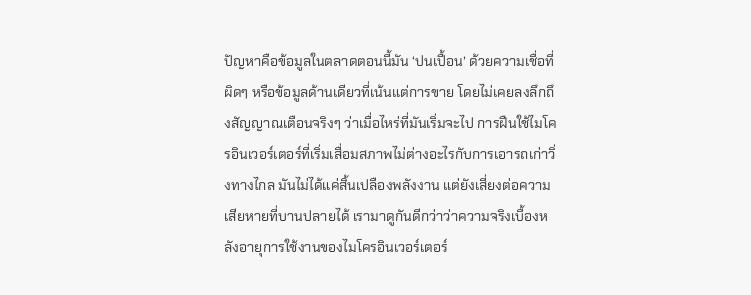ปัญหาคือข้อมูลในตลาดตอนนี้มัน ‘ปนเปื้อน’ ด้วยความเชื่อที่ผิดๆ หรือข้อมูลด้านเดียวที่เน้นแต่การขาย โดยไม่เคยลงลึกถึงสัญญาณเตือนจริงๆ ว่าเมื่อไหร่ที่มันเริ่มจะไป การฝืนใช้ไมโครอินเวอร์เตอร์ที่เริ่มเสื่อมสภาพไม่ต่างอะไรกับการเอารถเก่าวิ่งทางไกล มันไม่ได้แค่สิ้นเปลืองพลังงาน แต่ยังเสี่ยงต่อความเสียหายที่บานปลายได้ เรามาดูกันดีกว่าว่าความจริงเบื้องหลังอายุการใช้งานของไมโครอินเวอร์เตอร์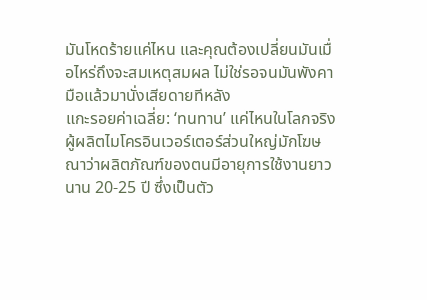มันโหดร้ายแค่ไหน และคุณต้องเปลี่ยนมันเมื่อไหร่ถึงจะสมเหตุสมผล ไม่ใช่รอจนมันพังคามือแล้วมานั่งเสียดายทีหลัง
แกะรอยค่าเฉลี่ย: ‘ทนทาน’ แค่ไหนในโลกจริง
ผู้ผลิตไมโครอินเวอร์เตอร์ส่วนใหญ่มักโฆษณาว่าผลิตภัณฑ์ของตนมีอายุการใช้งานยาวนาน 20-25 ปี ซึ่งเป็นตัว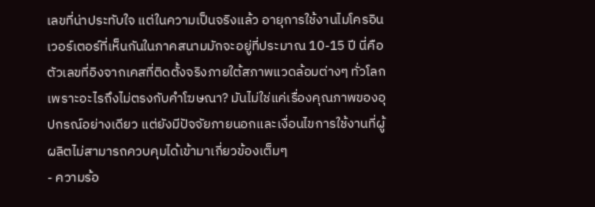เลขที่น่าประทับใจ แต่ในความเป็นจริงแล้ว อายุการใช้งานไมโครอินเวอร์เตอร์ที่เห็นกันในภาคสนามมักจะอยู่ที่ประมาณ 10-15 ปี นี่คือตัวเลขที่อิงจากเคสที่ติดตั้งจริงภายใต้สภาพแวดล้อมต่างๆ ทั่วโลก เพราะอะไรถึงไม่ตรงกับคำโฆษณา? มันไม่ใช่แค่เรื่องคุณภาพของอุปกรณ์อย่างเดียว แต่ยังมีปัจจัยภายนอกและเงื่อนไขการใช้งานที่ผู้ผลิตไม่สามารถควบคุมได้เข้ามาเกี่ยวข้องเต็มๆ
- ความร้อ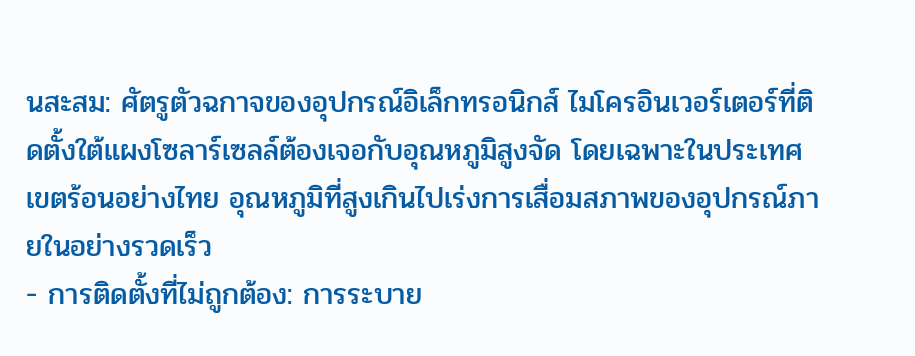นสะสม: ศัตรูตัวฉกาจของอุปกรณ์อิเล็กทรอนิกส์ ไมโครอินเวอร์เตอร์ที่ติดตั้งใต้แผงโซลาร์เซลล์ต้องเจอกับอุณหภูมิสูงจัด โดยเฉพาะในประเทศเขตร้อนอย่างไทย อุณหภูมิที่สูงเกินไปเร่งการเสื่อมสภาพของอุปกรณ์ภายในอย่างรวดเร็ว
- การติดตั้งที่ไม่ถูกต้อง: การระบาย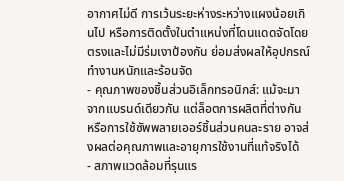อากาศไม่ดี การเว้นระยะห่างระหว่างแผงน้อยเกินไป หรือการติดตั้งในตำแหน่งที่โดนแดดจัดโดยตรงและไม่มีร่มเงาป้องกัน ย่อมส่งผลให้อุปกรณ์ทำงานหนักและร้อนจัด
- คุณภาพของชิ้นส่วนอิเล็กทรอนิกส์: แม้จะมาจากแบรนด์เดียวกัน แต่ล็อตการผลิตที่ต่างกัน หรือการใช้ซัพพลายเออร์ชิ้นส่วนคนละราย อาจส่งผลต่อคุณภาพและอายุการใช้งานที่แท้จริงได้
- สภาพแวดล้อมที่รุนแร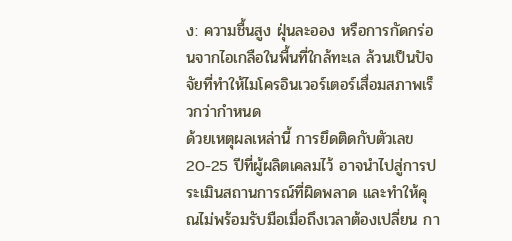ง: ความชื้นสูง ฝุ่นละออง หรือการกัดกร่อนจากไอเกลือในพื้นที่ใกล้ทะเล ล้วนเป็นปัจจัยที่ทำให้ไมโครอินเวอร์เตอร์เสื่อมสภาพเร็วกว่ากำหนด
ด้วยเหตุผลเหล่านี้ การยึดติดกับตัวเลข 20-25 ปีที่ผู้ผลิตเคลมไว้ อาจนำไปสู่การประเมินสถานการณ์ที่ผิดพลาด และทำให้คุณไม่พร้อมรับมือเมื่อถึงเวลาต้องเปลี่ยน กา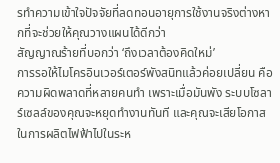รทำความเข้าใจปัจจัยที่ลดทอนอายุการใช้งานจริงต่างหากที่จะช่วยให้คุณวางแผนได้ดีกว่า
สัญญาณร้ายที่บอกว่า ‘ถึงเวลาต้องคิดใหม่’
การรอให้ไมโครอินเวอร์เตอร์พังสนิทแล้วค่อยเปลี่ยน คือความผิดพลาดที่หลายคนทำ เพราะเมื่อมันพัง ระบบโซลาร์เซลล์ของคุณจะหยุดทำงานทันที และคุณจะเสียโอกาสในการผลิตไฟฟ้าไปในระห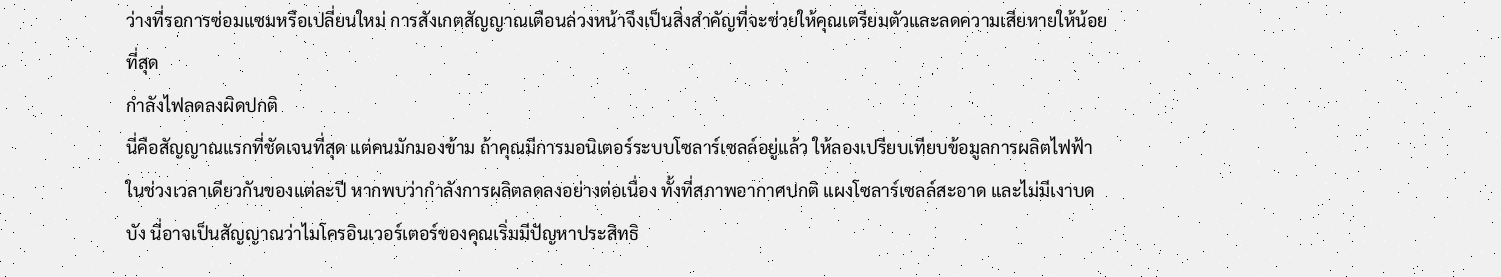ว่างที่รอการซ่อมแซมหรือเปลี่ยนใหม่ การสังเกตสัญญาณเตือนล่วงหน้าจึงเป็นสิ่งสำคัญที่จะช่วยให้คุณเตรียมตัวและลดความเสียหายให้น้อยที่สุด
กำลังไฟลดลงผิดปกติ
นี่คือสัญญาณแรกที่ชัดเจนที่สุด แต่คนมักมองข้าม ถ้าคุณมีการมอนิเตอร์ระบบโซลาร์เซลล์อยู่แล้ว ให้ลองเปรียบเทียบข้อมูลการผลิตไฟฟ้าในช่วงเวลาเดียวกันของแต่ละปี หากพบว่ากำลังการผลิตลดลงอย่างต่อเนื่อง ทั้งที่สภาพอากาศปกติ แผงโซลาร์เซลล์สะอาด และไม่มีเงาบดบัง นี่อาจเป็นสัญญาณว่าไมโครอินเวอร์เตอร์ของคุณเริ่มมีปัญหาประสิทธิ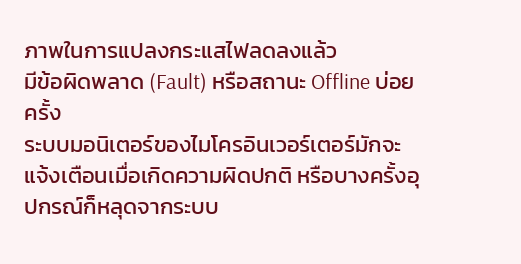ภาพในการแปลงกระแสไฟลดลงแล้ว
มีข้อผิดพลาด (Fault) หรือสถานะ Offline บ่อยครั้ง
ระบบมอนิเตอร์ของไมโครอินเวอร์เตอร์มักจะแจ้งเตือนเมื่อเกิดความผิดปกติ หรือบางครั้งอุปกรณ์ก็หลุดจากระบบ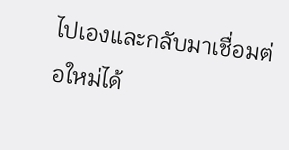ไปเองและกลับมาเชื่อมต่อใหม่ได้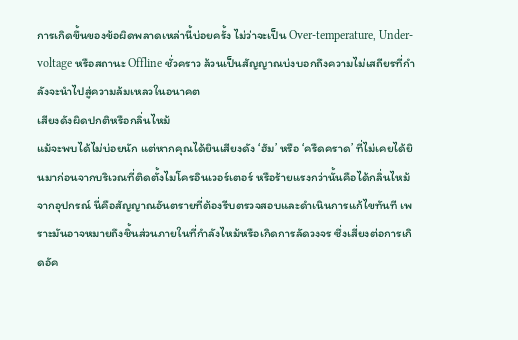การเกิดขึ้นของข้อผิดพลาดเหล่านี้บ่อยครั้ง ไม่ว่าจะเป็น Over-temperature, Under-voltage หรือสถานะ Offline ชั่วคราว ล้วนเป็นสัญญาณบ่งบอกถึงความไม่เสถียรที่กำลังจะนำไปสู่ความล้มเหลวในอนาคต
เสียงดังผิดปกติหรือกลิ่นไหม้
แม้จะพบได้ไม่บ่อยนัก แต่หากคุณได้ยินเสียงดัง ‘ฮัม’ หรือ ‘ครืดคราด’ ที่ไม่เคยได้ยินมาก่อนจากบริเวณที่ติดตั้งไมโครอินเวอร์เตอร์ หรือร้ายแรงกว่านั้นคือได้กลิ่นไหม้จากอุปกรณ์ นี่คือสัญญาณอันตรายที่ต้องรีบตรวจสอบและดำเนินการแก้ไขทันที เพราะมันอาจหมายถึงชิ้นส่วนภายในที่กำลังไหม้หรือเกิดการลัดวงจร ซึ่งเสี่ยงต่อการเกิดอัค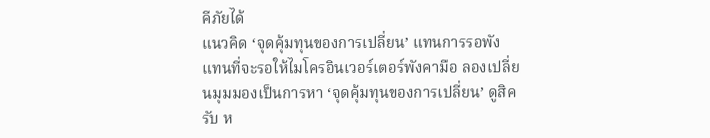คีภัยได้
แนวคิด ‘จุดคุ้มทุนของการเปลี่ยน’ แทนการรอพัง
แทนที่จะรอให้ไมโครอินเวอร์เตอร์พังคามือ ลองเปลี่ยนมุมมองเป็นการหา ‘จุดคุ้มทุนของการเปลี่ยน’ ดูสิครับ ห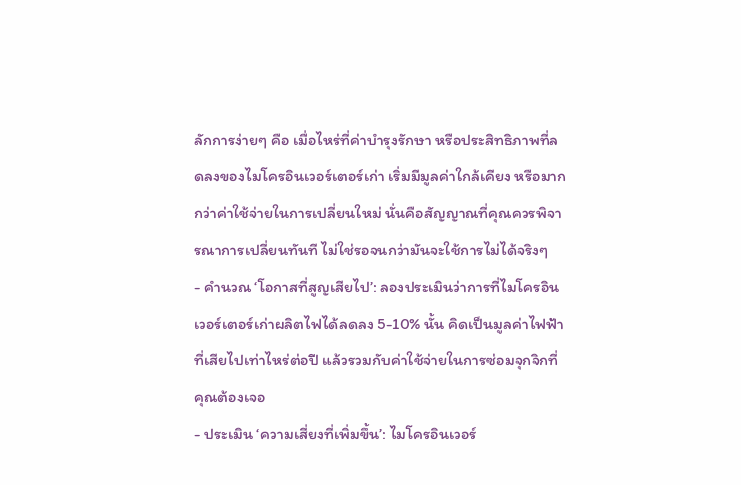ลักการง่ายๆ คือ เมื่อไหร่ที่ค่าบำรุงรักษา หรือประสิทธิภาพที่ลดลงของไมโครอินเวอร์เตอร์เก่า เริ่มมีมูลค่าใกล้เคียง หรือมากกว่าค่าใช้จ่ายในการเปลี่ยนใหม่ นั่นคือสัญญาณที่คุณควรพิจารณาการเปลี่ยนทันที ไม่ใช่รอจนกว่ามันจะใช้การไม่ได้จริงๆ
- คำนวณ ‘โอกาสที่สูญเสียไป’: ลองประเมินว่าการที่ไมโครอินเวอร์เตอร์เก่าผลิตไฟได้ลดลง 5-10% นั้น คิดเป็นมูลค่าไฟฟ้าที่เสียไปเท่าไหร่ต่อปี แล้วรวมกับค่าใช้จ่ายในการซ่อมจุกจิกที่คุณต้องเจอ
- ประเมิน ‘ความเสี่ยงที่เพิ่มขึ้น’: ไมโครอินเวอร์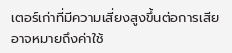เตอร์เก่าที่มีความเสี่ยงสูงขึ้นต่อการเสีย อาจหมายถึงค่าใช้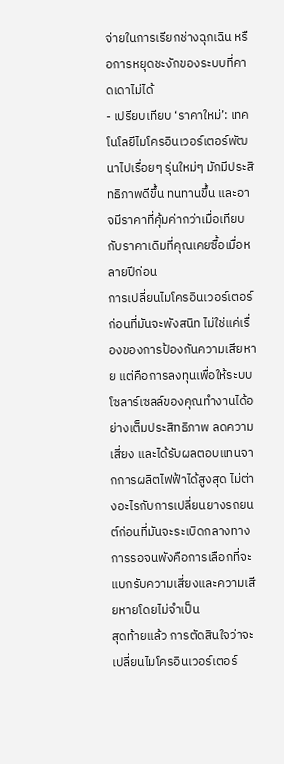จ่ายในการเรียกช่างฉุกเฉิน หรือการหยุดชะงักของระบบที่คาดเดาไม่ได้
- เปรียบเทียบ ‘ราคาใหม่’: เทคโนโลยีไมโครอินเวอร์เตอร์พัฒนาไปเรื่อยๆ รุ่นใหม่ๆ มักมีประสิทธิภาพดีขึ้น ทนทานขึ้น และอาจมีราคาที่คุ้มค่ากว่าเมื่อเทียบกับราคาเดิมที่คุณเคยซื้อเมื่อหลายปีก่อน
การเปลี่ยนไมโครอินเวอร์เตอร์ก่อนที่มันจะพังสนิท ไม่ใช่แค่เรื่องของการป้องกันความเสียหาย แต่คือการลงทุนเพื่อให้ระบบโซลาร์เซลล์ของคุณทำงานได้อย่างเต็มประสิทธิภาพ ลดความเสี่ยง และได้รับผลตอบแทนจากการผลิตไฟฟ้าได้สูงสุด ไม่ต่างอะไรกับการเปลี่ยนยางรถยนต์ก่อนที่มันจะระเบิดกลางทาง การรอจนพังคือการเลือกที่จะแบกรับความเสี่ยงและความเสียหายโดยไม่จำเป็น
สุดท้ายแล้ว การตัดสินใจว่าจะเปลี่ยนไมโครอินเวอร์เตอร์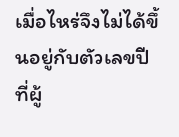เมื่อไหร่จึงไม่ได้ขึ้นอยู่กับตัวเลขปีที่ผู้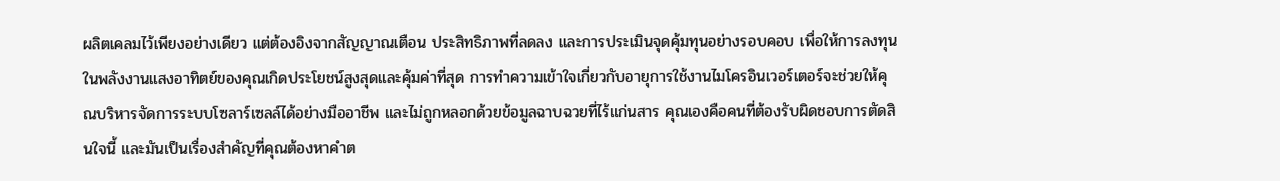ผลิตเคลมไว้เพียงอย่างเดียว แต่ต้องอิงจากสัญญาณเตือน ประสิทธิภาพที่ลดลง และการประเมินจุดคุ้มทุนอย่างรอบคอบ เพื่อให้การลงทุนในพลังงานแสงอาทิตย์ของคุณเกิดประโยชน์สูงสุดและคุ้มค่าที่สุด การทำความเข้าใจเกี่ยวกับอายุการใช้งานไมโครอินเวอร์เตอร์จะช่วยให้คุณบริหารจัดการระบบโซลาร์เซลล์ได้อย่างมืออาชีพ และไม่ถูกหลอกด้วยข้อมูลฉาบฉวยที่ไร้แก่นสาร คุณเองคือคนที่ต้องรับผิดชอบการตัดสินใจนี้ และมันเป็นเรื่องสำคัญที่คุณต้องหาคำต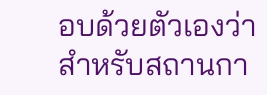อบด้วยตัวเองว่าสำหรับสถานกา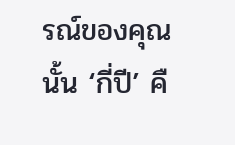รณ์ของคุณนั้น ‘กี่ปี’ คื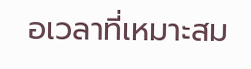อเวลาที่เหมาะสม